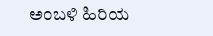ಅಂಬಳಿ ಹಿರಿಯ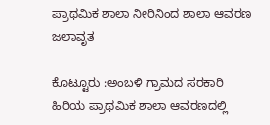ಪ್ರಾಥಮಿಕ ಶಾಲಾ ನೀರಿನಿಂದ ಶಾಲಾ ಆವರಣ ಜಲಾವೃತ

ಕೊಟ್ಟೂರು :ಅಂಬಳಿ ಗ್ರಾಮದ ಸರಕಾರಿ ಹಿರಿಯ ಪ್ರಾಥಮಿಕ ಶಾಲಾ ಆವರಣದಲ್ಲಿ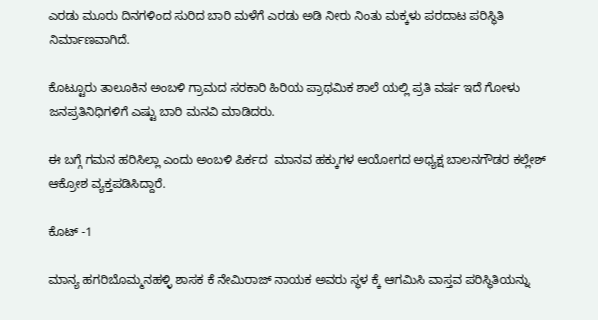ಎರಡು ಮೂರು ದಿನಗಳಿಂದ ಸುರಿದ ಬಾರಿ ಮಳೆಗೆ ಎರಡು ಅಡಿ ನೀರು ನಿಂತು ಮಕ್ಕಳು ಪರದಾಟ ಪರಿಸ್ಥಿತಿ ನಿರ್ಮಾಣವಾಗಿದೆ.

ಕೊಟ್ಟೂರು ತಾಲೂಕಿನ ಅಂಬಳಿ ಗ್ರಾಮದ ಸರಕಾರಿ ಹಿರಿಯ ಪ್ರಾಥಮಿಕ ಶಾಲೆ ಯಲ್ಲಿ ಪ್ರತಿ ವರ್ಷ ಇದೆ ಗೋಳು ಜನಪ್ರತಿನಿಧಿಗಳಿಗೆ ಎಷ್ಟು ಬಾರಿ ಮನವಿ ಮಾಡಿದರು.

ಈ ಬಗ್ಗೆ ಗಮನ ಹರಿಸಿಲ್ಲಾ ಎಂದು ಅಂಬಳಿ ಪಿರ್ಕದ  ಮಾನವ ಹಕ್ಕುಗಳ ಆಯೋಗದ ಅಧ್ಯಕ್ಷ ಬಾಲನಗೌಡರ ಕಲ್ಲೇಶ್ ಆಕ್ರೋಶ ವ್ಯಕ್ತಪಡಿಸಿದ್ದಾರೆ.

ಕೊಟ್ -1

ಮಾನ್ಯ ಹಗರಿಬೊಮ್ಮನಹಳ್ಳಿ ಶಾಸಕ ಕೆ ನೇಮಿರಾಜ್ ನಾಯಕ ಅವರು ಸ್ಥಳ ಕ್ಕೆ ಆಗಮಿಸಿ ವಾಸ್ತವ ಪರಿಸ್ಥಿತಿಯನ್ನು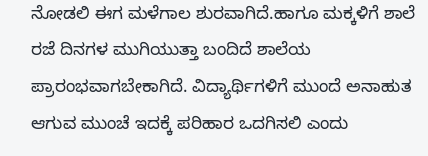ನೋಡಲಿ ಈಗ ಮಳೆಗಾಲ ಶುರವಾಗಿದೆ.ಹಾಗೂ ಮಕ್ಕಳಿಗೆ ಶಾಲೆ ರಜೆ ದಿನಗಳ ಮುಗಿಯುತ್ತಾ ಬಂದಿದೆ ಶಾಲೆಯ ಪ್ರಾರಂಭವಾಗಬೇಕಾಗಿದೆ. ವಿದ್ಯಾರ್ಥಿಗಳಿಗೆ ಮುಂದೆ ಅನಾಹುತ ಆಗುವ ಮುಂಚೆ ಇದಕ್ಕೆ ಪರಿಹಾರ ಒದಗಿಸಲಿ ಎಂದು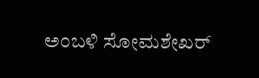ಅಂಬಳಿ ಸೋಮಶೇಖರ್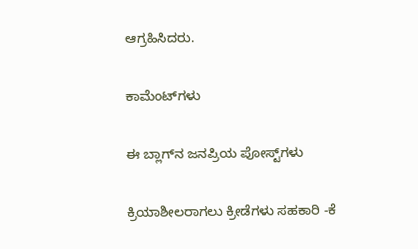ಆಗ್ರಹಿಸಿದರು.

ಕಾಮೆಂಟ್‌ಗಳು

ಈ ಬ್ಲಾಗ್‌ನ ಜನಪ್ರಿಯ ಪೋಸ್ಟ್‌ಗಳು

ಕ್ರಿಯಾಶೀಲರಾಗಲು ಕ್ರೀಡೆಗಳು ಸಹಕಾರಿ -ಕೆ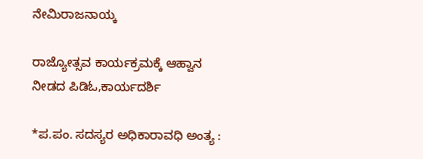ನೇಮಿರಾಜನಾಯ್ಕ

ರಾಜ್ಯೋತ್ಸವ ಕಾರ್ಯಕ್ರಮಕ್ಕೆ ಆಹ್ವಾನ ನೀಡದ ಪಿಡಿಓ,ಕಾರ್ಯದರ್ಶಿ

*ಪ.ಪಂ. ಸದಸ್ಯರ ಅಧಿಕಾರಾವಧಿ ಅಂತ್ಯ :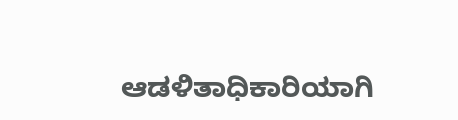ಆಡಳಿತಾಧಿಕಾರಿಯಾಗಿ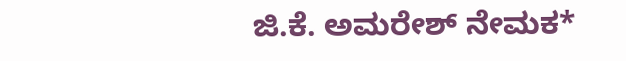ಜಿ.ಕೆ. ಅಮರೇಶ್ ನೇಮಕ*